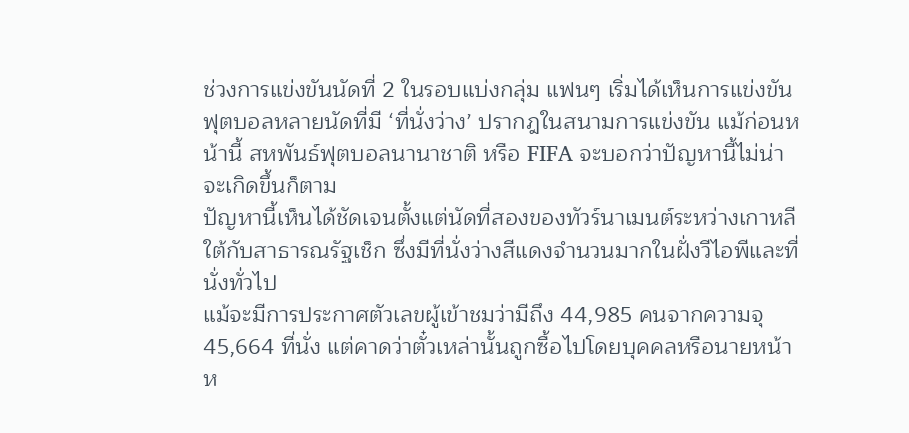ช่วงการแข่งขันนัดที่ 2 ในรอบแบ่งกลุ่ม แฟนๆ เริ่มได้เห็นการแข่งขันฟุตบอลหลายนัดที่มี ‘ที่นั่งว่าง’ ปรากฎในสนามการแข่งขัน แม้ก่อนหน้านี้ สหพันธ์ฟุตบอลนานาชาติ หรือ FIFA จะบอกว่าปัญหานี้ไม่น่าจะเกิดขึ้นก็ตาม
ปัญหานี้เห็นได้ชัดเจนตั้งแต่นัดที่สองของทัวร์นาเมนต์ระหว่างเกาหลีใต้กับสาธารณรัฐเช็ก ซึ่งมีที่นั่งว่างสีแดงจำนวนมากในฝั่งวีไอพีและที่นั่งทั่วไป
แม้จะมีการประกาศตัวเลขผู้เข้าชมว่ามีถึง 44,985 คนจากความจุ 45,664 ที่นั่ง แต่คาดว่าตั๋วเหล่านั้นถูกซื้อไปโดยบุคคลหรือนายหน้า ห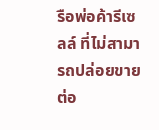รือพ่อค้ารีเซลล์ ที่ไม่สามารถปล่อยขายต่อ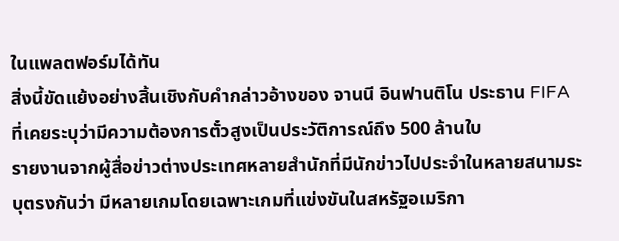ในแพลตฟอร์มได้ทัน
สิ่งนี้ขัดแย้งอย่างสิ้นเชิงกับคำกล่าวอ้างของ จานนี อินฟานติโน ประธาน FIFA ที่เคยระบุว่ามีความต้องการตั๋วสูงเป็นประวัติการณ์ถึง 500 ล้านใบ
รายงานจากผู้สื่อข่าวต่างประเทศหลายสำนักที่มีนักข่าวไปประจำในหลายสนามระบุตรงกันว่า มีหลายเกมโดยเฉพาะเกมที่แข่งขันในสหรัฐอเมริกา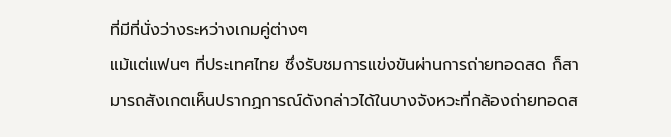ที่มีที่นั่งว่างระหว่างเกมคู่ต่างๆ
แม้แต่แฟนๆ ที่ประเทศไทย ซึ่งรับชมการแข่งขันผ่านการถ่ายทอดสด ก็สามารถสังเกตเห็นปรากฏการณ์ดังกล่าวได้ในบางจังหวะที่กล้องถ่ายทอดส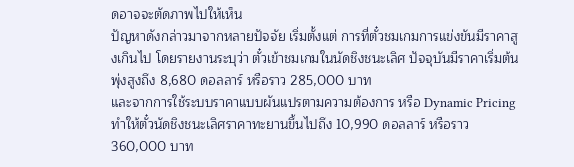ดอาจจะตัดภาพไปให้เห็น
ปัญหาดังกล่าวมาจากหลายปัจจัย เริ่มตั้งแต่ การที่ตั๋วชมเกมการแข่งขันมีราคาสูงเกินไป โดยรายงานระบุว่า ตั๋วเข้าชมเกมในนัดชิงชนะเลิศ ปัจจุบันมีราคาเริ่มต้นพุ่งสูงถึง 8,680 ดอลลาร์ หรือราว 285,000 บาท
และจากการใช้ระบบราคาแบบผันแปรตามความต้องการ หรือ Dynamic Pricing ทำให้ตั๋วนัดชิงชนะเลิศราคาทะยานขึ้นไปถึง 10,990 ดอลลาร์ หรือราว 360,000 บาท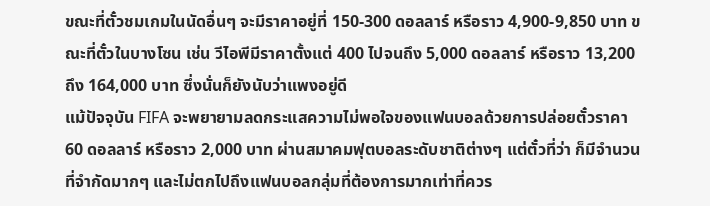ขณะที่ตั๋วชมเกมในนัดอื่นๆ จะมีราคาอยู่ที่ 150-300 ดอลลาร์ หรือราว 4,900-9,850 บาท ขณะที่ตั๋วในบางโซน เช่น วีไอพีมีราคาตั้งแต่ 400 ไปจนถึง 5,000 ดอลลาร์ หรือราว 13,200 ถึง 164,000 บาท ซึ่งนั่นก็ยังนับว่าแพงอยู่ดี
แม้ปัจจุบัน FIFA จะพยายามลดกระแสความไม่พอใจของแฟนบอลด้วยการปล่อยตั๋วราคา 60 ดอลลาร์ หรือราว 2,000 บาท ผ่านสมาคมฟุตบอลระดับชาติต่างๆ แต่ตั๋วที่ว่า ก็มีจำนวนที่จำกัดมากๆ และไม่ตกไปถึงแฟนบอลกลุ่มที่ต้องการมากเท่าที่ควร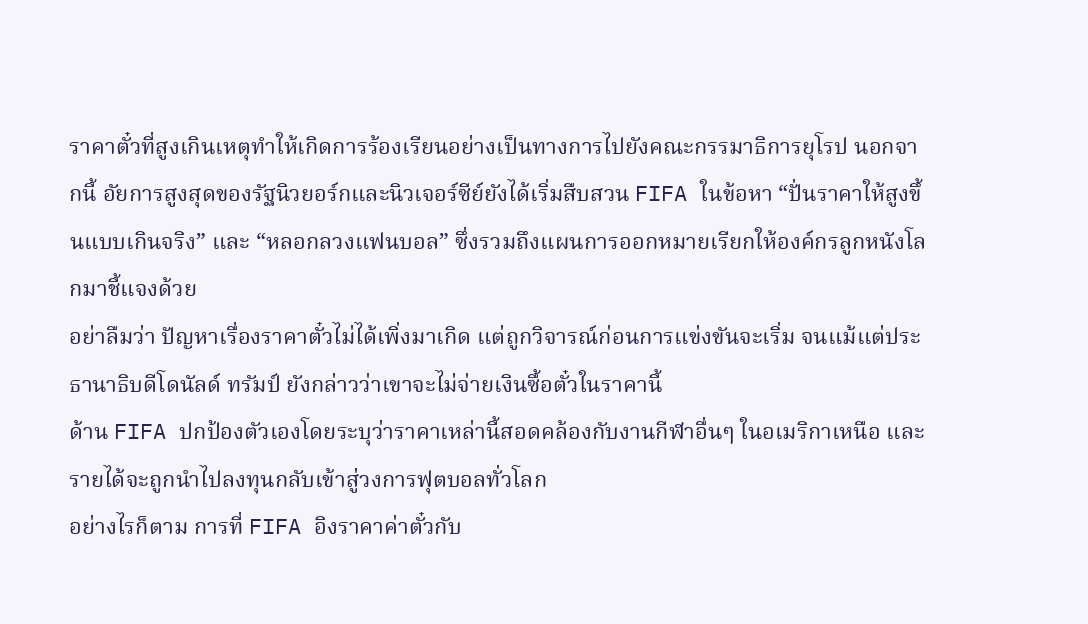ราคาตั๋วที่สูงเกินเหตุทำให้เกิดการร้องเรียนอย่างเป็นทางการไปยังคณะกรรมาธิการยุโรป นอกจากนี้ อัยการสูงสุดของรัฐนิวยอร์กและนิวเจอร์ซีย์ยังได้เริ่มสืบสวน FIFA ในข้อหา “ปั่นราคาให้สูงขึ้นแบบเกินจริง” และ “หลอกลวงแฟนบอล” ซึ่งรวมถึงแผนการออกหมายเรียกให้องค์กรลูกหนังโลกมาชี้แจงด้วย
อย่าลืมว่า ปัญหาเรื่องราคาตั๋วไม่ได้เพิ่งมาเกิด แต่ถูกวิจารณ์ก่อนการแข่งขันจะเริ่ม จนแม้แต่ประธานาธิบดีโดนัลด์ ทรัมป์ ยังกล่าวว่าเขาจะไม่จ่ายเงินซื้อตั๋วในราคานี้
ด้าน FIFA ปกป้องตัวเองโดยระบุว่าราคาเหล่านี้สอดคล้องกับงานกีฬาอื่นๆ ในอเมริกาเหนือ และรายได้จะถูกนำไปลงทุนกลับเข้าสู่วงการฟุตบอลทั่วโลก
อย่างไรก็ตาม การที่ FIFA อิงราคาค่าตั๋วกับ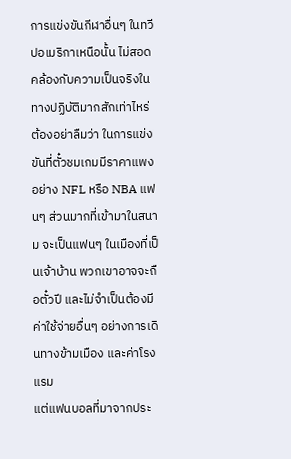การแข่งขันกีฬาอื่นๆ ในทวีปอเมริกาเหนือนั้น ไม่สอดคล้องกับความเป็นจริงในทางปฏิบัติมากสักเท่าไหร่
ต้องอย่าลืมว่า ในการแข่งขันที่ตั๋วชมเกมมีราคาแพงอย่าง NFL หรือ NBA แฟนๆ ส่วนมากที่เข้ามาในสนาม จะเป็นแฟนๆ ในเมืองที่เป็นเจ้าบ้าน พวกเขาอาจจะถือตั๋วปี และไม่จำเป็นต้องมีค่าใช้จ่ายอื่นๆ อย่างการเดินทางข้ามเมือง และค่าโรงแรม
แต่แฟนบอลที่มาจากประ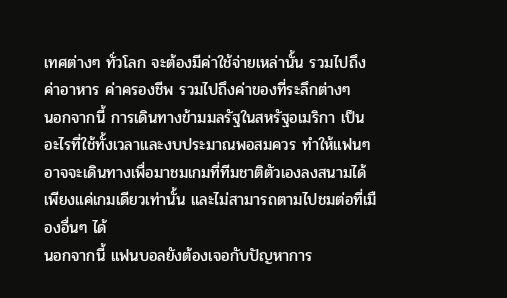เทศต่างๆ ทั่วโลก จะต้องมีค่าใช้จ่ายเหล่านั้น รวมไปถึงค่าอาหาร ค่าครองชีพ รวมไปถึงค่าของที่ระลึกต่างๆ
นอกจากนี้ การเดินทางข้ามมลรัฐในสหรัฐอเมริกา เป็นอะไรที่ใช้ทั้งเวลาและงบประมาณพอสมควร ทำให้แฟนๆ อาจจะเดินทางเพื่อมาชมเกมที่ทีมชาติตัวเองลงสนามได้เพียงแค่เกมเดียวเท่านั้น และไม่สามารถตามไปชมต่อที่เมืองอื่นๆ ได้
นอกจากนี้ แฟนบอลยังต้องเจอกับปัญหาการ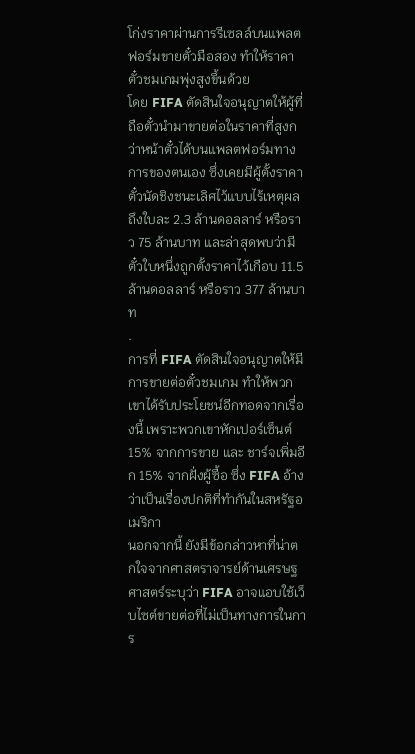โก่งราคาผ่านการรีเซลล์บนแพลตฟอร์มขายตั๋วมือสอง ทำให้ราคาตั๋วชมเกมพุ่งสูงขึ้นด้วย
โดย FIFA ตัดสินใจอนุญาตให้ผู้ที่ถือตั๋วนำมาขายต่อในราคาที่สูงกว่าหน้าตั๋วได้บนแพลตฟอร์มทางการของตนเอง ซึ่งเคยมีผู้ตั้งราคาตั๋วนัดชิงชนะเลิศไว้แบบไร้เหตุผลถึงใบละ 2.3 ล้านดอลลาร์ หรือราว 75 ล้านบาท และล่าสุดพบว่ามีตั๋วใบหนึ่งถูกตั้งราคาไว้เกือบ 11.5 ล้านดอลลาร์ หรือราว 377 ล้านบาท
.
การที่ FIFA ตัดสินใจอนุญาตให้มีการขายต่อตั๋วชมเกม ทำให้พวกเขาได้รับประโยชน์อีกทอดจากเรื่องนี้ เพราะพวกเขาหักเปอร์เซ็นต์ 15% จากการขาย และ ชาร์จเพิ่มอีก 15% จากฝั่งผู้ซื้อ ซึ่ง FIFA อ้างว่าเป็นเรื่องปกติที่ทำกันในสหรัฐอเมริกา
นอกจากนี้ ยังมีข้อกล่าวหาที่น่าตกใจจากศาสตราจารย์ด้านเศรษฐศาสตร์ระบุว่า FIFA อาจแอบใช้เว็บไซต์ขายต่อที่ไม่เป็นทางการในการ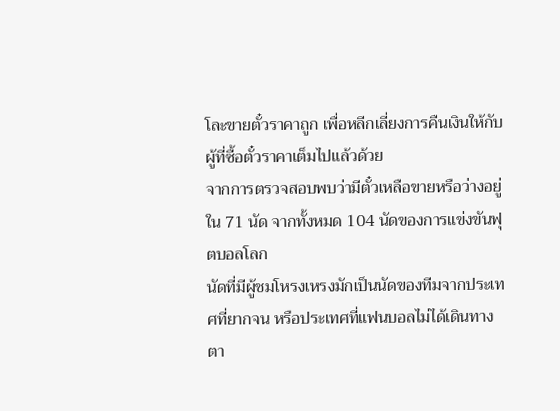โละขายตั๋วราคาถูก เพื่อหลีกเลี่ยงการคืนเงินให้กับผู้ที่ซื้อตั๋วราคาเต็มไปแล้วด้วย
จากการตรวจสอบพบว่ามีตั๋วเหลือขายหรือว่างอยู่ใน 71 นัด จากทั้งหมด 104 นัดของการแข่งขันฟุตบอลโลก
นัดที่มีผู้ชมโหรงเหรงมักเป็นนัดของทีมจากประเทศที่ยากจน หรือประเทศที่แฟนบอลไม่ได้เดินทางตา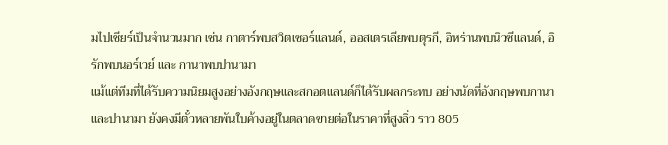มไปเชียร์เป็นจำนวนมาก เช่น กาตาร์พบสวิตเซอร์แลนด์, ออสเตรเลียพบตุรกี, อิหร่านพบนิวซีแลนด์, อิรักพบนอร์เวย์ และ กานาพบปานามา
แม้แต่ทีมที่ได้รับความนิยมสูงอย่างอังกฤษและสกอตแลนด์ก็ได้รับผลกระทบ อย่างนัดที่อังกฤษพบกานา และปานามา ยังคงมีตั๋วหลายพันใบค้างอยู่ในตลาดขายต่อในราคาที่สูงลิ่ว ราว 805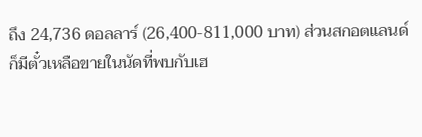ถึง 24,736 ดอลลาร์ (26,400-811,000 บาท) ส่วนสกอตแลนด์ก็มีตั๋วเหลือขายในนัดที่พบกับเฮ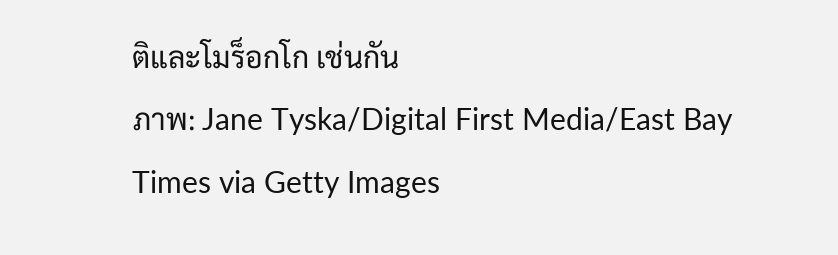ติและโมร็อกโก เช่นกัน
ภาพ: Jane Tyska/Digital First Media/East Bay Times via Getty Images